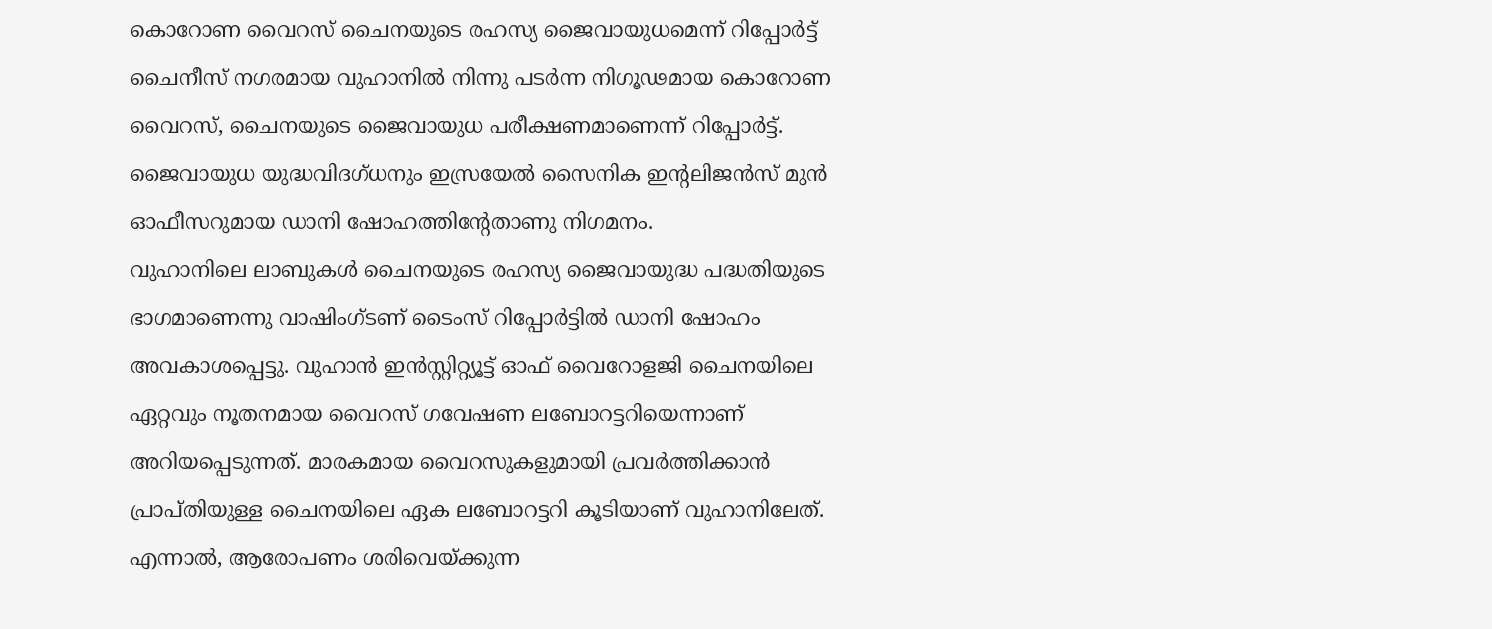കൊറോണ വൈറസ് ചൈനയുടെ രഹസ്യ ജൈവായുധമെന്ന് റിപ്പോർട്ട്
ചൈനീസ് നഗരമായ വുഹാനിൽ നിന്നു പടർന്ന നിഗൂഢമായ കൊറോണ വൈറസ്, ചൈനയുടെ ജൈവായുധ പരീക്ഷണമാണെന്ന് റിപ്പോർട്ട്. ജൈവായുധ യുദ്ധവിദഗ്ധനും ഇസ്രയേൽ സൈനിക ഇന്റലിജൻസ് മുൻ ഓഫീസറുമായ ഡാനി ഷോഹത്തിന്റേതാണു നിഗമനം.
വുഹാനിലെ ലാബുകൾ ചൈനയുടെ രഹസ്യ ജൈവായുദ്ധ പദ്ധതിയുടെ ഭാഗമാണെന്നു വാഷിംഗ്ടണ് ടൈംസ് റിപ്പോർട്ടിൽ ഡാനി ഷോഹം അവകാശപ്പെട്ടു. വുഹാൻ ഇൻസ്റ്റിറ്റ്യൂട്ട് ഓഫ് വൈറോളജി ചൈനയിലെ ഏറ്റവും നൂതനമായ വൈറസ് ഗവേഷണ ലബോറട്ടറിയെന്നാണ് അറിയപ്പെടുന്നത്. മാരകമായ വൈറസുകളുമായി പ്രവർത്തിക്കാൻ പ്രാപ്തിയുള്ള ചൈനയിലെ ഏക ലബോറട്ടറി കൂടിയാണ് വുഹാനിലേത്.
എന്നാൽ, ആരോപണം ശരിവെയ്ക്കുന്ന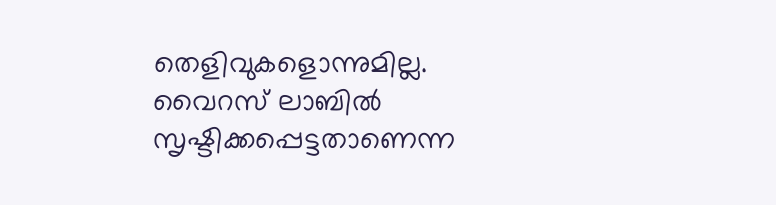തെളിവുകളൊന്നുമില്ല. വൈറസ് ലാബിൽ സൃഷ്ടിക്കപ്പെട്ടതാണെന്ന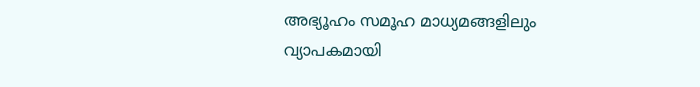അഭ്യൂഹം സമൂഹ മാധ്യമങ്ങളിലും വ്യാപകമായി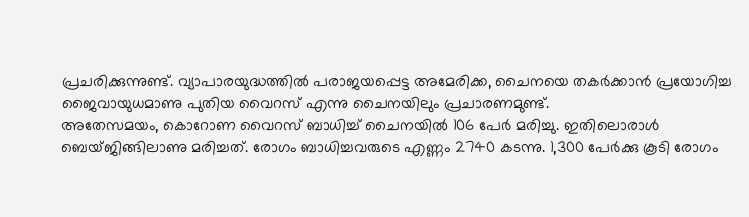പ്രചരിക്കുന്നുണ്ട്. വ്യാപാരയുദ്ധത്തിൽ പരാജയപ്പെട്ട അമേരിക്ക, ചൈനയെ തകർക്കാൻ പ്രയോഗിച്ച ജൈവായുധമാണു പുതിയ വൈറസ് എന്നു ചൈനയിലും പ്രചാരണമുണ്ട്.
അതേസമയം, കൊറോണ വൈറസ് ബാധിച്ച് ചൈനയിൽ 106 പേർ മരിച്ചു. ഇതിലൊരാൾ ബെയ്ജിങ്ങിലാണു മരിച്ചത്. രോഗം ബാധിച്ചവരുടെ എണ്ണം 2740 കടന്നു. 1,300 പേർക്കു കൂടി രോഗം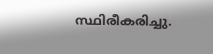സ്ഥിരീകരിച്ചു.